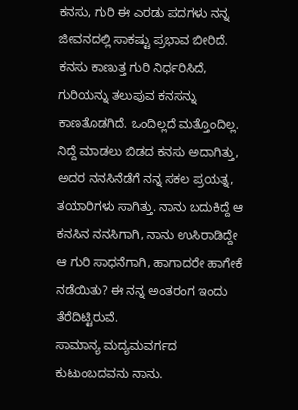ಕನಸು, ಗುರಿ ಈ ಎರಡು ಪದಗಳು ನನ್ನ ಜೀವನದಲ್ಲಿ ಸಾಕಷ್ಟು ಪ್ರಭಾವ ಬೀರಿದೆ. ಕನಸು ಕಾಣುತ್ತ ಗುರಿ ನಿರ್ಧರಿಸಿದೆ, ಗುರಿಯನ್ನು ತಲುಪುವ ಕನಸನ್ನು ಕಾಣತೊಡಗಿದೆ. ಒಂದಿಲ್ಲದೆ ಮತ್ತೊಂದಿಲ್ಲ. ನಿದ್ದೆ ಮಾಡಲು ಬಿಡದ ಕನಸು ಅದಾಗಿತ್ತು, ಅದರ ನನಸಿನೆಡೆಗೆ ನನ್ನ ಸಕಲ ಪ್ರಯತ್ನ, ತಯಾರಿಗಳು ಸಾಗಿತ್ತು. ನಾನು ಬದುಕಿದ್ದೆ ಆ ಕನಸಿನ ನನಸಿಗಾಗಿ, ನಾನು ಉಸಿರಾಡಿದ್ದೇ ಆ ಗುರಿ ಸಾಧನೆಗಾಗಿ, ಹಾಗಾದರೇ ಹಾಗೇಕೆ ನಡೆಯಿತು? ಈ ನನ್ನ ಅಂತರಂಗ ಇಂದು ತೆರೆದಿಟ್ಟಿರುವೆ.
ಸಾಮಾನ್ಯ ಮದ್ಯಮವರ್ಗದ ಕುಟುಂಬದವನು ನಾನು.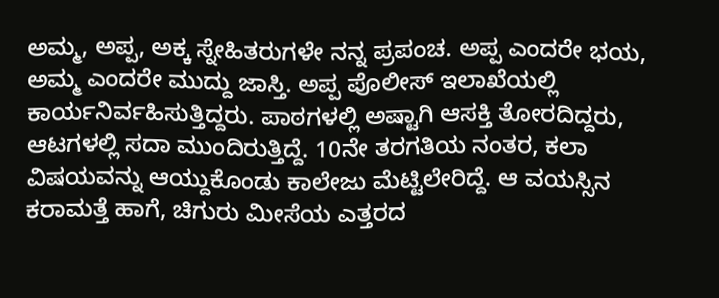ಅಮ್ಮ, ಅಪ್ಪ, ಅಕ್ಕ ಸ್ನೇಹಿತರುಗಳೇ ನನ್ನ ಪ್ರಪಂಚ. ಅಪ್ಪ ಎಂದರೇ ಭಯ, ಅಮ್ಮ ಎಂದರೇ ಮುದ್ದು ಜಾಸ್ತಿ. ಅಪ್ಪ ಪೊಲೀಸ್ ಇಲಾಖೆಯಲ್ಲಿ ಕಾರ್ಯನಿರ್ವಹಿಸುತ್ತಿದ್ದರು. ಪಾಠಗಳಲ್ಲಿ ಅಷ್ಟಾಗಿ ಆಸಕ್ತಿ ತೋರದಿದ್ದರು, ಆಟಗಳಲ್ಲಿ ಸದಾ ಮುಂದಿರುತ್ತಿದ್ದೆ. 10ನೇ ತರಗತಿಯ ನಂತರ, ಕಲಾ ವಿಷಯವನ್ನು ಆಯ್ದುಕೊಂಡು ಕಾಲೇಜು ಮೆಟ್ಟಿಲೇರಿದ್ದೆ. ಆ ವಯಸ್ಸಿನ ಕರಾಮತ್ತೆ ಹಾಗೆ, ಚಿಗುರು ಮೀಸೆಯ ಎತ್ತರದ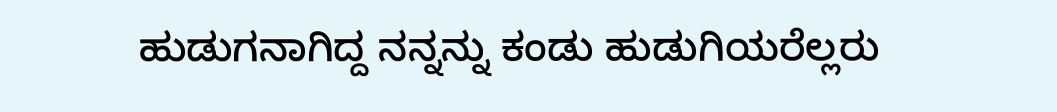ಹುಡುಗನಾಗಿದ್ದ ನನ್ನನ್ನು ಕಂಡು ಹುಡುಗಿಯರೆಲ್ಲರು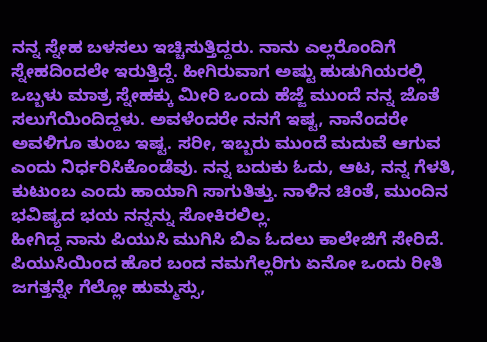ನನ್ನ ಸ್ನೇಹ ಬಳಸಲು ಇಚ್ಚಿಸುತ್ತಿದ್ದರು. ನಾನು ಎಲ್ಲರೊಂದಿಗೆ ಸ್ನೇಹದಿಂದಲೇ ಇರುತ್ತಿದ್ದೆ. ಹೀಗಿರುವಾಗ ಅಷ್ಟು ಹುಡುಗಿಯರಲ್ಲಿ ಒಬ್ಬಳು ಮಾತ್ರ ಸ್ನೇಹಕ್ಕು ಮೀರಿ ಒಂದು ಹೆಜ್ಜೆ ಮುಂದೆ ನನ್ನ ಜೊತೆ ಸಲುಗೆಯಿಂದಿದ್ದಳು. ಅವಳೆಂದರೇ ನನಗೆ ಇಷ್ಟ, ನಾನೆಂದರೇ ಅವಳಿಗೂ ತುಂಬ ಇಷ್ಟ. ಸರೀ, ಇಬ್ಬರು ಮುಂದೆ ಮದುವೆ ಆಗುವ ಎಂದು ನಿರ್ಧರಿಸಿಕೊಂಡೆವು. ನನ್ನ ಬದುಕು ಓದು, ಆಟ, ನನ್ನ ಗೆಳತಿ, ಕುಟುಂಬ ಎಂದು ಹಾಯಾಗಿ ಸಾಗುತಿತ್ತು. ನಾಳಿನ ಚಿಂತೆ, ಮುಂದಿನ ಭವಿಷ್ಯದ ಭಯ ನನ್ನನ್ನು ಸೋಕಿರಲಿಲ್ಲ.
ಹೀಗಿದ್ದ ನಾನು ಪಿಯುಸಿ ಮುಗಿಸಿ ಬಿಎ ಓದಲು ಕಾಲೇಜಿಗೆ ಸೇರಿದೆ. ಪಿಯುಸಿಯಿಂದ ಹೊರ ಬಂದ ನಮಗೆಲ್ಲರಿಗು ಏನೋ ಒಂದು ರೀತಿ ಜಗತ್ತನ್ನೇ ಗೆಲ್ಲೋ ಹುಮ್ಮಸ್ಸು,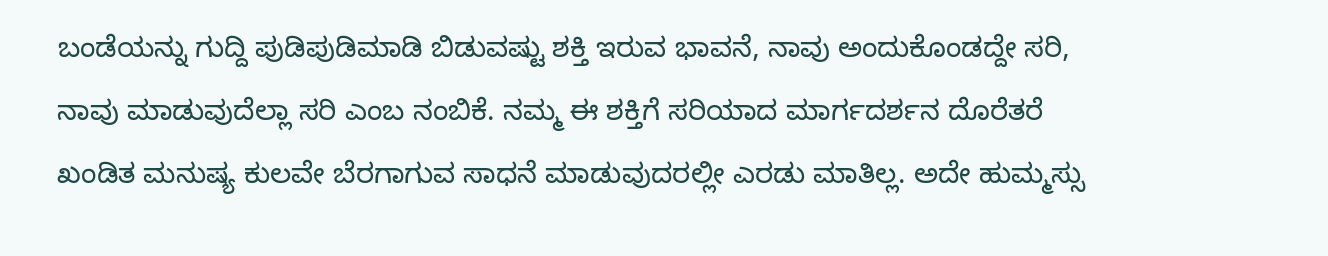ಬಂಡೆಯನ್ನು ಗುದ್ದಿ ಪುಡಿಪುಡಿಮಾಡಿ ಬಿಡುವಷ್ಟು ಶಕ್ತಿ ಇರುವ ಭಾವನೆ, ನಾವು ಅಂದುಕೊಂಡದ್ದೇ ಸರಿ, ನಾವು ಮಾಡುವುದೆಲ್ಲಾ ಸರಿ ಎಂಬ ನಂಬಿಕೆ. ನಮ್ಮ ಈ ಶಕ್ತಿಗೆ ಸರಿಯಾದ ಮಾರ್ಗದರ್ಶನ ದೊರೆತರೆ ಖಂಡಿತ ಮನುಷ್ಯ ಕುಲವೇ ಬೆರಗಾಗುವ ಸಾಧನೆ ಮಾಡುವುದರಲ್ಲೀ ಎರಡು ಮಾತಿಲ್ಲ. ಅದೇ ಹುಮ್ಮಸ್ಸು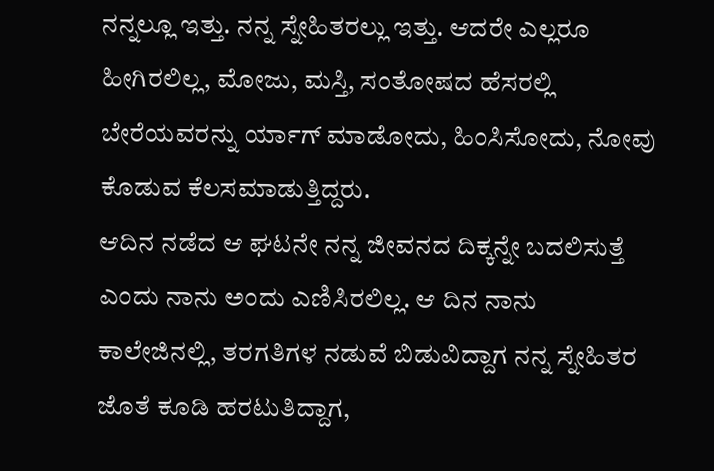ನನ್ನಲ್ಲೂ ಇತ್ತು. ನನ್ನ ಸ್ನೇಹಿತರಲ್ಲು ಇತ್ತು. ಆದರೇ ಎಲ್ಲರೂ ಹೀಗಿರಲಿಲ್ಲ, ಮೋಜು, ಮಸ್ತಿ, ಸಂತೋಷದ ಹೆಸರಲ್ಲಿ ಬೇರೆಯವರನ್ನು ರ್ಯಾಗ್ ಮಾಡೋದು, ಹಿಂಸಿಸೋದು, ನೋವು ಕೊಡುವ ಕೆಲಸಮಾಡುತ್ತಿದ್ದರು.
ಆದಿನ ನಡೆದ ಆ ಘಟನೇ ನನ್ನ ಜೀವನದ ದಿಕ್ಕನ್ನೇ ಬದಲಿಸುತ್ತೆ ಎಂದು ನಾನು ಅಂದು ಎಣಿಸಿರಲಿಲ್ಲ. ಆ ದಿನ ನಾನು ಕಾಲೇಜಿನಲ್ಲಿ, ತರಗತಿಗಳ ನಡುವೆ ಬಿಡುವಿದ್ದಾಗ ನನ್ನ ಸ್ನೇಹಿತರ ಜೊತೆ ಕೂಡಿ ಹರಟುತಿದ್ದಾಗ,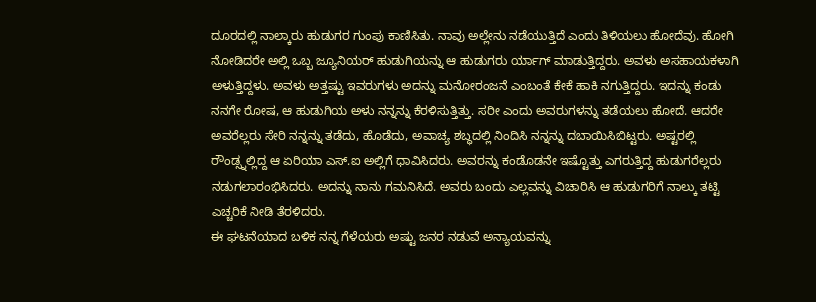ದೂರದಲ್ಲಿ ನಾಲ್ಕಾರು ಹುಡುಗರ ಗುಂಪು ಕಾಣಿಸಿತು. ನಾವು ಅಲ್ಲೇನು ನಡೆಯುತ್ತಿದೆ ಎಂದು ತಿಳಿಯಲು ಹೋದೆವು. ಹೋಗಿ ನೋಡಿದರೇ ಅಲ್ಲಿ ಒಬ್ಬ ಜ್ಯೂನಿಯರ್ ಹುಡುಗಿಯನ್ನು ಆ ಹುಡುಗರು ರ್ಯಾಗ್ ಮಾಡುತ್ತಿದ್ದರು. ಅವಳು ಅಸಹಾಯಕಳಾಗಿ ಅಳುತ್ತಿದ್ದಳು. ಅವಳು ಅತ್ತಷ್ಟು ಇವರುಗಳು ಅದನ್ನು ಮನೋರಂಜನೆ ಎಂಬಂತೆ ಕೇಕೆ ಹಾಕಿ ನಗುತ್ತಿದ್ದರು. ಇದನ್ನು ಕಂಡು ನನಗೇ ರೋಷ, ಆ ಹುಡುಗಿಯ ಅಳು ನನ್ನನ್ನು ಕೆರಳಿಸುತ್ತಿತ್ತು. ಸರೀ ಎಂದು ಅವರುಗಳನ್ನು ತಡೆಯಲು ಹೋದೆ. ಆದರೇ ಅವರೆಲ್ಲರು ಸೇರಿ ನನ್ನನ್ನು ತಡೆದು, ಹೊಡೆದು, ಅವಾಚ್ಯ ಶಬ್ಧದಲ್ಲಿ ನಿಂದಿಸಿ ನನ್ನನ್ನು ದಬಾಯಿಸಿಬಿಟ್ಟರು. ಅಷ್ಟರಲ್ಲಿ ರೌಂಡ್ಸ್ನಲ್ಲಿದ್ದ ಆ ಏರಿಯಾ ಎಸ್.ಐ ಅಲ್ಲಿಗೆ ಧಾವಿಸಿದರು. ಅವರನ್ನು ಕಂಡೊಡನೇ ಇಷ್ಟೊತ್ತು ಎಗರುತ್ತಿದ್ದ ಹುಡುಗರೆಲ್ಲರು ನಡುಗಲಾರಂಭಿಸಿದರು. ಅದನ್ನು ನಾನು ಗಮನಿಸಿದೆ. ಅವರು ಬಂದು ಎಲ್ಲವನ್ನು ವಿಚಾರಿಸಿ ಆ ಹುಡುಗರಿಗೆ ನಾಲ್ಕು ತಟ್ಟಿ ಎಚ್ಚರಿಕೆ ನೀಡಿ ತೆರಳಿದರು.
ಈ ಘಟನೆಯಾದ ಬಳಿಕ ನನ್ನ ಗೆಳೆಯರು ಅಷ್ಟು ಜನರ ನಡುವೆ ಅನ್ಯಾಯವನ್ನು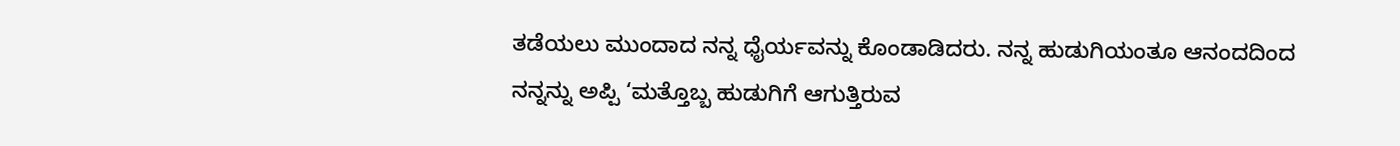ತಡೆಯಲು ಮುಂದಾದ ನನ್ನ ಧೈರ್ಯವನ್ನು ಕೊಂಡಾಡಿದರು. ನನ್ನ ಹುಡುಗಿಯಂತೂ ಆನಂದದಿಂದ ನನ್ನನ್ನು ಅಪ್ಪಿ ‘ಮತ್ತೊಬ್ಬ ಹುಡುಗಿಗೆ ಆಗುತ್ತಿರುವ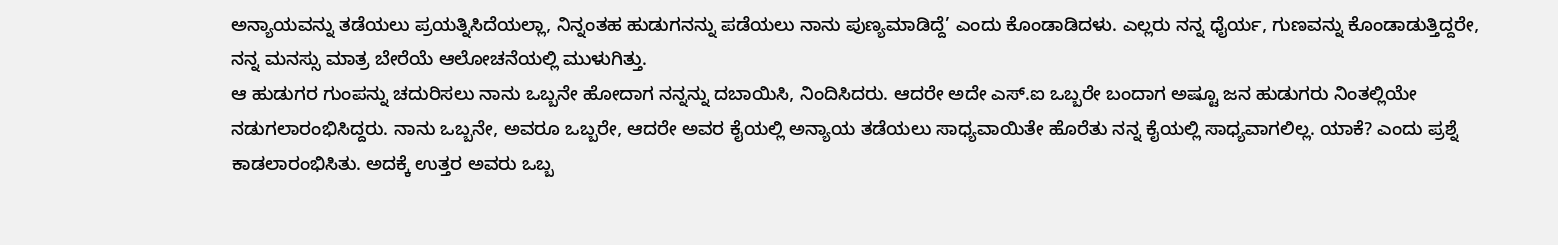ಅನ್ಯಾಯವನ್ನು ತಡೆಯಲು ಪ್ರಯತ್ನಿಸಿದೆಯಲ್ಲಾ, ನಿನ್ನಂತಹ ಹುಡುಗನನ್ನು ಪಡೆಯಲು ನಾನು ಪುಣ್ಯಮಾಡಿದ್ದೆ’ ಎಂದು ಕೊಂಡಾಡಿದಳು. ಎಲ್ಲರು ನನ್ನ ಧೈರ್ಯ, ಗುಣವನ್ನು ಕೊಂಡಾಡುತ್ತಿದ್ದರೇ, ನನ್ನ ಮನಸ್ಸು ಮಾತ್ರ ಬೇರೆಯೆ ಆಲೋಚನೆಯಲ್ಲಿ ಮುಳುಗಿತ್ತು.
ಆ ಹುಡುಗರ ಗುಂಪನ್ನು ಚದುರಿಸಲು ನಾನು ಒಬ್ಬನೇ ಹೋದಾಗ ನನ್ನನ್ನು ದಬಾಯಿಸಿ, ನಿಂದಿಸಿದರು. ಆದರೇ ಅದೇ ಎಸ್.ಐ ಒಬ್ಬರೇ ಬಂದಾಗ ಅಷ್ಟೂ ಜನ ಹುಡುಗರು ನಿಂತಲ್ಲಿಯೇ ನಡುಗಲಾರಂಭಿಸಿದ್ದರು. ನಾನು ಒಬ್ಬನೇ, ಅವರೂ ಒಬ್ಬರೇ, ಆದರೇ ಅವರ ಕೈಯಲ್ಲಿ ಅನ್ಯಾಯ ತಡೆಯಲು ಸಾಧ್ಯವಾಯಿತೇ ಹೊರೆತು ನನ್ನ ಕೈಯಲ್ಲಿ ಸಾಧ್ಯವಾಗಲಿಲ್ಲ. ಯಾಕೆ? ಎಂದು ಪ್ರಶ್ನೆ ಕಾಡಲಾರಂಭಿಸಿತು. ಅದಕ್ಕೆ ಉತ್ತರ ಅವರು ಒಬ್ಬ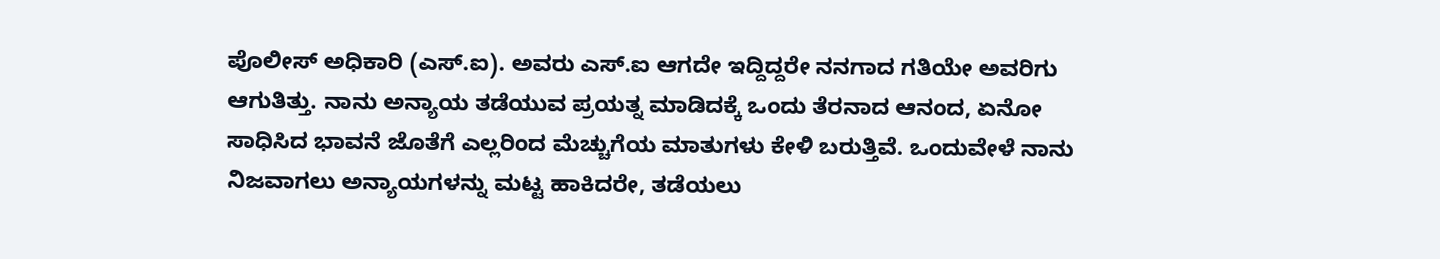ಪೊಲೀಸ್ ಅಧಿಕಾರಿ (ಎಸ್.ಐ). ಅವರು ಎಸ್.ಐ ಆಗದೇ ಇದ್ದಿದ್ದರೇ ನನಗಾದ ಗತಿಯೇ ಅವರಿಗು ಆಗುತಿತ್ತು. ನಾನು ಅನ್ಯಾಯ ತಡೆಯುವ ಪ್ರಯತ್ನ ಮಾಡಿದಕ್ಕೆ ಒಂದು ತೆರನಾದ ಆನಂದ, ಏನೋ ಸಾಧಿಸಿದ ಭಾವನೆ ಜೊತೆಗೆ ಎಲ್ಲರಿಂದ ಮೆಚ್ಚುಗೆಯ ಮಾತುಗಳು ಕೇಳಿ ಬರುತ್ತಿವೆ. ಒಂದುವೇಳೆ ನಾನು ನಿಜವಾಗಲು ಅನ್ಯಾಯಗಳನ್ನು ಮಟ್ಟ ಹಾಕಿದರೇ, ತಡೆಯಲು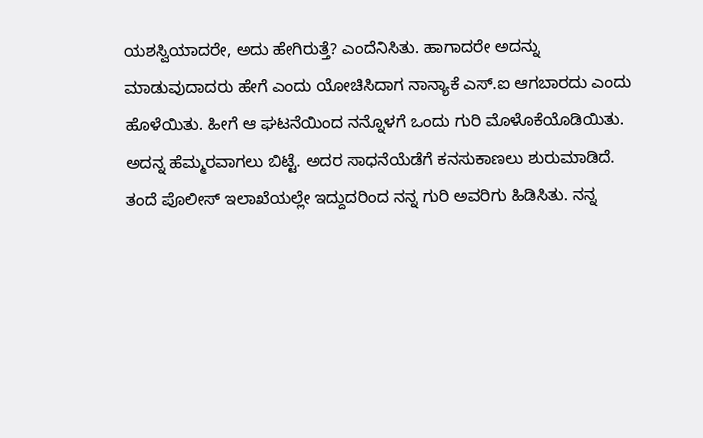ಯಶಸ್ವಿಯಾದರೇ, ಅದು ಹೇಗಿರುತ್ತೆ? ಎಂದೆನಿಸಿತು. ಹಾಗಾದರೇ ಅದನ್ನು ಮಾಡುವುದಾದರು ಹೇಗೆ ಎಂದು ಯೋಚಿಸಿದಾಗ ನಾನ್ಯಾಕೆ ಎಸ್.ಐ ಆಗಬಾರದು ಎಂದು ಹೊಳೆಯಿತು. ಹೀಗೆ ಆ ಘಟನೆಯಿಂದ ನನ್ನೊಳಗೆ ಒಂದು ಗುರಿ ಮೊಳೊಕೆಯೊಡಿಯಿತು. ಅದನ್ನ ಹೆಮ್ಮರವಾಗಲು ಬಿಟ್ಟೆ. ಅದರ ಸಾಧನೆಯೆಡೆಗೆ ಕನಸುಕಾಣಲು ಶುರುಮಾಡಿದೆ.
ತಂದೆ ಪೊಲೀಸ್ ಇಲಾಖೆಯಲ್ಲೇ ಇದ್ದುದರಿಂದ ನನ್ನ ಗುರಿ ಅವರಿಗು ಹಿಡಿಸಿತು. ನನ್ನ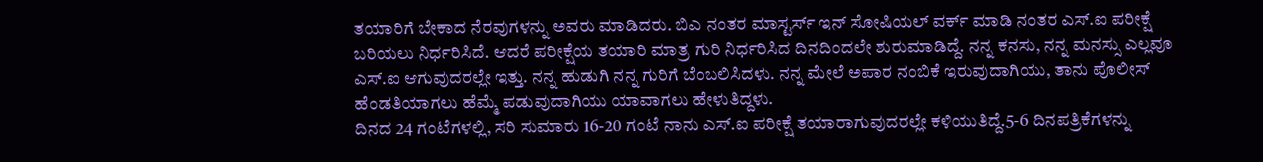ತಯಾರಿಗೆ ಬೇಕಾದ ನೆರವುಗಳನ್ನು ಅವರು ಮಾಡಿದರು. ಬಿಎ ನಂತರ ಮಾಸ್ಟರ್ಸ್ ಇನ್ ಸೋಷಿಯಲ್ ವರ್ಕ್ ಮಾಡಿ ನಂತರ ಎಸ್.ಐ ಪರೀಕ್ಷೆ ಬರಿಯಲು ನಿರ್ಧರಿಸಿದೆ. ಆದರೆ ಪರೀಕ್ಷೆಯ ತಯಾರಿ ಮಾತ್ರ ಗುರಿ ನಿರ್ಧರಿಸಿದ ದಿನದಿಂದಲೇ ಶುರುಮಾಡಿದ್ದೆ. ನನ್ನ ಕನಸು, ನನ್ನ ಮನಸ್ಸು ಎಲ್ಲವೂ ಎಸ್.ಐ ಆಗುವುದರಲ್ಲೇ ಇತ್ತು. ನನ್ನ ಹುಡುಗಿ ನನ್ನ ಗುರಿಗೆ ಬೆಂಬಲಿಸಿದಳು. ನನ್ನ ಮೇಲೆ ಅಪಾರ ನಂಬಿಕೆ ಇರುವುದಾಗಿಯು, ತಾನು ಪೊಲೀಸ್ ಹೆಂಡತಿಯಾಗಲು ಹೆಮ್ಮೆ ಪಡುವುದಾಗಿಯು ಯಾವಾಗಲು ಹೇಳುತಿದ್ದಳು.
ದಿನದ 24 ಗಂಟೆಗಳಲ್ಲಿ, ಸರಿ ಸುಮಾರು 16-20 ಗಂಟೆ ನಾನು ಎಸ್.ಐ ಪರೀಕ್ಷೆ ತಯಾರಾಗುವುದರಲ್ಲೇ ಕಳಿಯುತಿದ್ದೆ.5-6 ದಿನಪತ್ರಿಕೆಗಳನ್ನು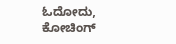ಓದೋದು, ಕೋಚಿಂಗ್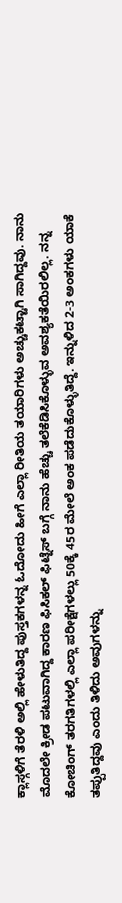ಕ್ಲಾಸ್ಗಳಿಗೆ ತೆರಳಿ ಅಲ್ಲಿ ಹೇಳುತಿದ್ದ ಪುಸ್ತಕಗಳನ್ನ ಓದೋದು ಹೀಗೆ ಎಲ್ಲಾ ರೀತಿಯ ತಯಾರಿಗಳು ಅಚ್ಚುಕಟ್ಟಾಗಿ ಸಾಗಿದ್ದವು. ನಾನು ಮೊದಲೇ ಕ್ರೀಡ ಪಟುವಾಗಿದ್ದ ಕಾರಣ ಫಿಸಿಕಲ್ ಫಿಟ್ನೆಸ್ ಬಗ್ಗೆ ನಾನು ಹೆಚ್ಚು ತಲೆಕೆಡಿಸಿಕೊಳ್ಳುವ ಅವಶ್ಯಕತೆಯಿರಲಿಲ್ಲ. ನನ್ನ ಕೋಚಿಂಗ್ ತರಗತಿಗಳಲ್ಲಿ ಎಲ್ಲಾ ಪರೀಕ್ಷೆಗಳಲ್ಲು 50ಕ್ಕೆ 45ರ ಮೇಲೆ ಅಂಕ ಪಡೆದುಕೊಳ್ಳುತಿದ್ದೆ. ಇನ್ನುಳಿದ 2-3 ಅಂಕಗಳು ಯಾಕೆ ತಪ್ಪುತಿದ್ದವು ಎಂದು ತಿಳಿದು ಅವುಗಳನ್ನು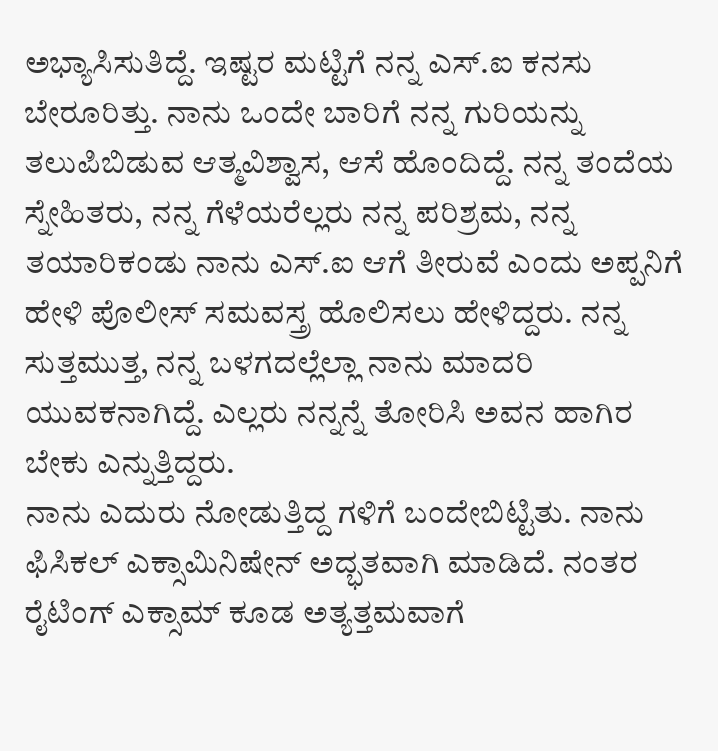ಅಭ್ಯಾಸಿಸುತಿದ್ದೆ. ಇಷ್ಟರ ಮಟ್ಟಿಗೆ ನನ್ನ ಎಸ್.ಐ ಕನಸು ಬೇರೂರಿತ್ತು. ನಾನು ಒಂದೇ ಬಾರಿಗೆ ನನ್ನ ಗುರಿಯನ್ನು ತಲುಪಿಬಿಡುವ ಆತ್ಮವಿಶ್ವಾಸ, ಆಸೆ ಹೊಂದಿದ್ದೆ. ನನ್ನ ತಂದೆಯ ಸ್ನೇಹಿತರು, ನನ್ನ ಗೆಳೆಯರೆಲ್ಲರು ನನ್ನ ಪರಿಶ್ರಮ, ನನ್ನ ತಯಾರಿಕಂಡು ನಾನು ಎಸ್.ಐ ಆಗೆ ತೀರುವೆ ಎಂದು ಅಪ್ಪನಿಗೆ ಹೇಳಿ ಪೊಲೀಸ್ ಸಮವಸ್ತ್ರ ಹೊಲಿಸಲು ಹೇಳಿದ್ದರು. ನನ್ನ ಸುತ್ತಮುತ್ತ, ನನ್ನ ಬಳಗದಲ್ಲೆಲ್ಲಾ ನಾನು ಮಾದರಿ ಯುವಕನಾಗಿದ್ದೆ. ಎಲ್ಲರು ನನ್ನನ್ನೆ ತೋರಿಸಿ ಅವನ ಹಾಗಿರ ಬೇಕು ಎನ್ನುತ್ತಿದ್ದರು.
ನಾನು ಎದುರು ನೋಡುತ್ತಿದ್ದ ಗಳಿಗೆ ಬಂದೇಬಿಟ್ಟಿತು. ನಾನು ಫಿಸಿಕಲ್ ಎಕ್ಸಾಮಿನಿಷೇನ್ ಅದ್ಭತವಾಗಿ ಮಾಡಿದೆ. ನಂತರ ರೈಟಿಂಗ್ ಎಕ್ಸಾಮ್ ಕೂಡ ಅತ್ಯತ್ತಮವಾಗೆ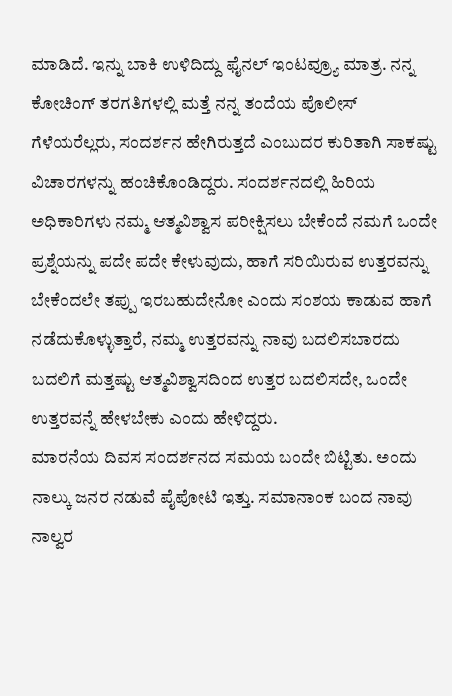ಮಾಡಿದೆ. ಇನ್ನು ಬಾಕಿ ಉಳಿದಿದ್ದು ಫೈನಲ್ ಇಂಟವ್ರ್ಯೂ ಮಾತ್ರ. ನನ್ನ ಕೋಚಿಂಗ್ ತರಗತಿಗಳಲ್ಲಿ ಮತ್ತೆ ನನ್ನ ತಂದೆಯ ಪೊಲೀಸ್ ಗೆಳೆಯರೆಲ್ಲರು, ಸಂದರ್ಶನ ಹೇಗಿರುತ್ತದೆ ಎಂಬುದರ ಕುರಿತಾಗಿ ಸಾಕಷ್ಟು ವಿಚಾರಗಳನ್ನು ಹಂಚಿಕೊಂಡಿದ್ದರು. ಸಂದರ್ಶನದಲ್ಲಿ ಹಿರಿಯ ಅಧಿಕಾರಿಗಳು ನಮ್ಮ ಆತ್ಮವಿಶ್ವಾಸ ಪರೀಕ್ಷಿಸಲು ಬೇಕೆಂದೆ ನಮಗೆ ಒಂದೇ ಪ್ರಶ್ನೆಯನ್ನು ಪದೇ ಪದೇ ಕೇಳುವುದು, ಹಾಗೆ ಸರಿಯಿರುವ ಉತ್ತರವನ್ನು ಬೇಕೆಂದಲೇ ತಪ್ಪು ಇರಬಹುದೇನೋ ಎಂದು ಸಂಶಯ ಕಾಡುವ ಹಾಗೆ ನಡೆದುಕೊಳ್ಳುತ್ತಾರೆ, ನಮ್ಮ ಉತ್ತರವನ್ನು ನಾವು ಬದಲಿಸಬಾರದು ಬದಲಿಗೆ ಮತ್ತಷ್ಟು ಆತ್ಮವಿಶ್ವಾಸದಿಂದ ಉತ್ತರ ಬದಲಿಸದೇ, ಒಂದೇ ಉತ್ತರವನ್ನೆ ಹೇಳಬೇಕು ಎಂದು ಹೇಳಿದ್ದರು.
ಮಾರನೆಯ ದಿವಸ ಸಂದರ್ಶನದ ಸಮಯ ಬಂದೇ ಬಿಟ್ಟಿತು. ಅಂದು ನಾಲ್ಕು ಜನರ ನಡುವೆ ಪೈಪೋಟಿ ಇತ್ತು. ಸಮಾನಾಂಕ ಬಂದ ನಾವು ನಾಲ್ವರ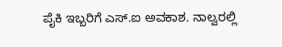ಪೈಕಿ ಇಬ್ಬರಿಗೆ ಎಸ್.ಐ ಅವಕಾಶ. ನಾಲ್ವರಲ್ಲಿ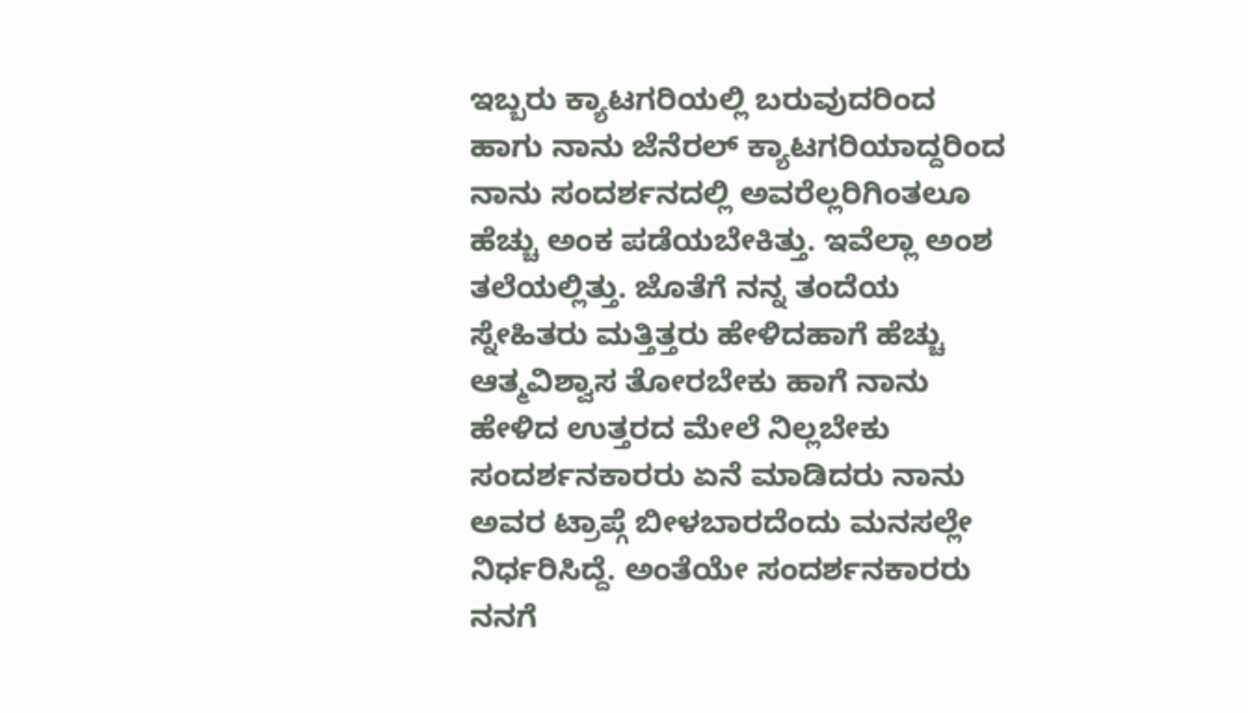ಇಬ್ಬರು ಕ್ಯಾಟಗರಿಯಲ್ಲಿ ಬರುವುದರಿಂದ ಹಾಗು ನಾನು ಜೆನೆರಲ್ ಕ್ಯಾಟಗರಿಯಾದ್ದರಿಂದ ನಾನು ಸಂದರ್ಶನದಲ್ಲಿ ಅವರೆಲ್ಲರಿಗಿಂತಲೂ ಹೆಚ್ಚು ಅಂಕ ಪಡೆಯಬೇಕಿತ್ತು. ಇವೆಲ್ಲಾ ಅಂಶ ತಲೆಯಲ್ಲಿತ್ತು. ಜೊತೆಗೆ ನನ್ನ ತಂದೆಯ ಸ್ನೇಹಿತರು ಮತ್ತಿತ್ತರು ಹೇಳಿದಹಾಗೆ ಹೆಚ್ಚು ಆತ್ಮವಿಶ್ವಾಸ ತೋರಬೇಕು ಹಾಗೆ ನಾನು ಹೇಳಿದ ಉತ್ತರದ ಮೇಲೆ ನಿಲ್ಲಬೇಕು ಸಂದರ್ಶನಕಾರರು ಏನೆ ಮಾಡಿದರು ನಾನು ಅವರ ಟ್ರಾಪ್ಗೆ ಬೀಳಬಾರದೆಂದು ಮನಸಲ್ಲೇ ನಿರ್ಧರಿಸಿದ್ದೆ. ಅಂತೆಯೇ ಸಂದರ್ಶನಕಾರರು ನನಗೆ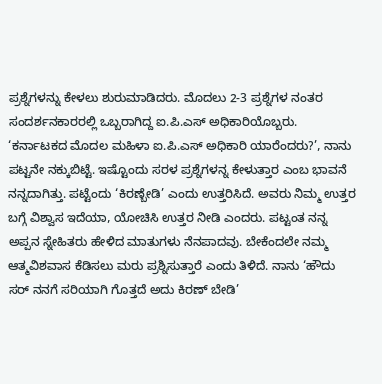ಪ್ರಶ್ನೆಗಳನ್ನು ಕೇಳಲು ಶುರುಮಾಡಿದರು. ಮೊದಲು 2-3 ಪ್ರಶ್ನೆಗಳ ನಂತರ ಸಂದರ್ಶನಕಾರರಲ್ಲಿ ಒಬ್ಬರಾಗಿದ್ದ ಐ.ಪಿ.ಎಸ್ ಅಧಿಕಾರಿಯೊಬ್ಬರು. ‘ಕರ್ನಾಟಕದ ಮೊದಲ ಮಹಿಳಾ ಐ.ಪಿ.ಎಸ್ ಅಧಿಕಾರಿ ಯಾರೆಂದರು?’, ನಾನು ಪಟ್ಟನೇ ನಕ್ಕುಬಿಟ್ಟೆ. ಇಷ್ಟೊಂದು ಸರಳ ಪ್ರಶ್ನೆಗಳನ್ನ ಕೇಳುತ್ತಾರ ಎಂಬ ಭಾವನೆ ನನ್ನದಾಗಿತ್ತು. ಪಟ್ಟೆಂದು ‘ಕಿರಣ್ಬೇಡಿ’ ಎಂದು ಉತ್ತರಿಸಿದೆ. ಅವರು ನಿಮ್ಮ ಉತ್ತರ ಬಗ್ಗೆ ವಿಶ್ವಾಸ ಇದೆಯಾ, ಯೋಚಿಸಿ ಉತ್ತರ ನೀಡಿ ಎಂದರು. ಪಟ್ಟಂತ ನನ್ನ ಅಪ್ಪನ ಸ್ನೇಹಿತರು ಹೇಳಿದ ಮಾತುಗಳು ನೆನಪಾದವು. ಬೇಕೆಂದಲೇ ನಮ್ಮ ಆತ್ಮವಿಶವಾಸ ಕೆಡಿಸಲು ಮರು ಪ್ರಶ್ನಿಸುತ್ತಾರೆ ಎಂದು ತಿಳಿದೆ. ನಾನು ‘ಹೌದು ಸರ್ ನನಗೆ ಸರಿಯಾಗಿ ಗೊತ್ತದೆ ಅದು ಕಿರಣ್ ಬೇಡಿ’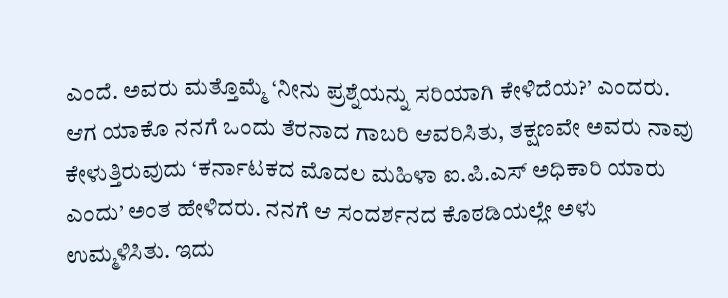ಎಂದೆ. ಅವರು ಮತ್ತೊಮ್ಮೆ ‘ನೀನು ಪ್ರಶ್ನೆಯನ್ನು ಸರಿಯಾಗಿ ಕೇಳಿದೆಯ?’ ಎಂದರು. ಆಗ ಯಾಕೊ ನನಗೆ ಒಂದು ತೆರನಾದ ಗಾಬರಿ ಆವರಿಸಿತು, ತಕ್ಷಣವೇ ಅವರು ನಾವು ಕೇಳುತ್ತಿರುವುದು ‘ಕರ್ನಾಟಕದ ಮೊದಲ ಮಹಿಳಾ ಐ.ಪಿ.ಎಸ್ ಅಧಿಕಾರಿ ಯಾರು ಎಂದು’ ಅಂತ ಹೇಳಿದರು. ನನಗೆ ಆ ಸಂದರ್ಶನದ ಕೊಠಡಿಯಲ್ಲೇ ಅಳು ಉಮ್ಮಳಿಸಿತು. ಇದು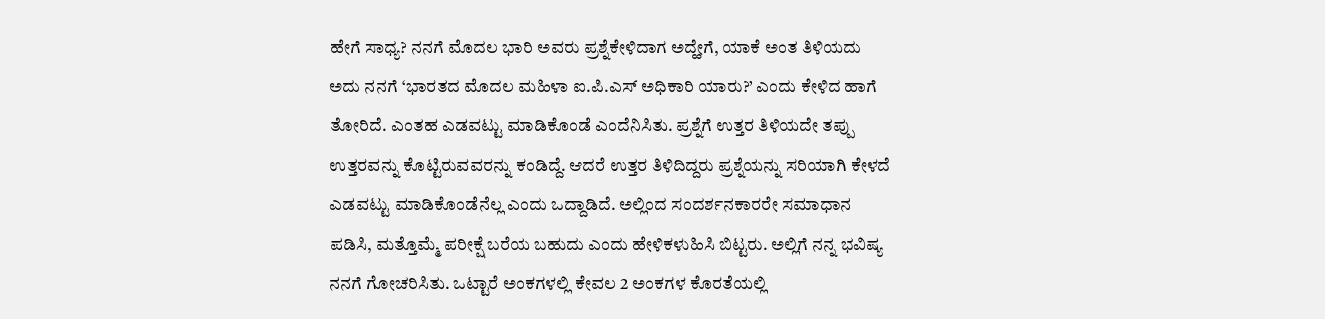ಹೇಗೆ ಸಾಧ್ಯ? ನನಗೆ ಮೊದಲ ಭಾರಿ ಅವರು ಪ್ರಶ್ನೆಕೇಳಿದಾಗ ಅದ್ಹೇಗೆ, ಯಾಕೆ ಅಂತ ತಿಳಿಯದು ಅದು ನನಗೆ ‘ಭಾರತದ ಮೊದಲ ಮಹಿಳಾ ಐ.ಪಿ.ಎಸ್ ಅಧಿಕಾರಿ ಯಾರು?’ ಎಂದು ಕೇಳಿದ ಹಾಗೆ ತೋರಿದೆ. ಎಂತಹ ಎಡವಟ್ಟು ಮಾಡಿಕೊಂಡೆ ಎಂದೆನಿಸಿತು. ಪ್ರಶ್ನೆಗೆ ಉತ್ತರ ತಿಳಿಯದೇ ತಪ್ಪು ಉತ್ತರವನ್ನು ಕೊಟ್ಟಿರುವವರನ್ನು ಕಂಡಿದ್ದೆ. ಆದರೆ ಉತ್ತರ ತಿಳಿದಿದ್ದರು ಪ್ರಶ್ನೆಯನ್ನು ಸರಿಯಾಗಿ ಕೇಳದೆ ಎಡವಟ್ಟು ಮಾಡಿಕೊಂಡೆನೆಲ್ಲ ಎಂದು ಒದ್ದಾಡಿದೆ. ಅಲ್ಲಿಂದ ಸಂದರ್ಶನಕಾರರೇ ಸಮಾಧಾನ ಪಡಿಸಿ, ಮತ್ತೊಮ್ಮೆ ಪರೀಕ್ಷೆ ಬರೆಯ ಬಹುದು ಎಂದು ಹೇಳಿಕಳುಹಿಸಿ ಬಿಟ್ಟರು. ಅಲ್ಲಿಗೆ ನನ್ನ ಭವಿಷ್ಯ ನನಗೆ ಗೋಚರಿಸಿತು. ಒಟ್ಟಾರೆ ಅಂಕಗಳಲ್ಲಿ ಕೇವಲ 2 ಅಂಕಗಳ ಕೊರತೆಯಲ್ಲಿ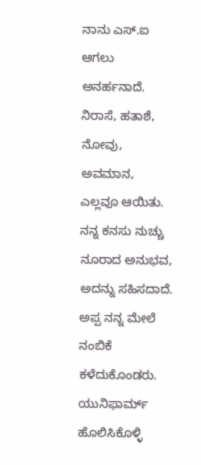ನಾನು ಎಸ್.ಐ ಆಗಲು ಅನರ್ಹನಾದೆ.
ನಿರಾಸೆ, ಹತಾಶೆ, ನೋವು, ಅವಮಾನ, ಎಲ್ಲವೂ ಆಯಿತು. ನನ್ನ ಕನಸು ನುಚ್ಚು ನೂರಾದ ಅನುಭವ, ಅದನ್ನು ಸಹಿಸದಾದೆ. ಅಪ್ಪ ನನ್ನ ಮೇಲೆ ನಂಬಿಕೆ ಕಳೆದುಕೊಂಡರು. ಯುನಿಫಾರ್ಮ್ ಹೊಲಿಸಿಕೊಳ್ಳಿ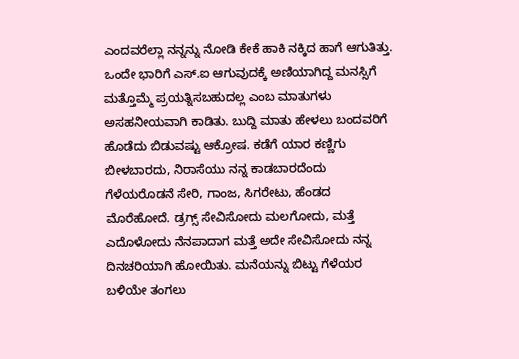ಎಂದವರೆಲ್ಲಾ ನನ್ನನ್ನು ನೋಡಿ ಕೇಕೆ ಹಾಕಿ ನಕ್ಕಿದ ಹಾಗೆ ಆಗುತಿತ್ತು. ಒಂದೇ ಭಾರಿಗೆ ಎಸ್.ಐ ಆಗುವುದಕ್ಕೆ ಅಣಿಯಾಗಿದ್ದ ಮನಸ್ಸಿಗೆ ಮತ್ತೊಮ್ಮೆ ಪ್ರಯತ್ನಿಸಬಹುದಲ್ಲ ಎಂಬ ಮಾತುಗಳು ಅಸಹನೀಯವಾಗಿ ಕಾಡಿತು. ಬುದ್ದಿ ಮಾತು ಹೇಳಲು ಬಂದವರಿಗೆ ಹೊಡೆದು ಬಿಡುವಷ್ಟು ಆಕ್ರೋಷ. ಕಡೆಗೆ ಯಾರ ಕಣ್ಣಿಗು ಬೀಳಬಾರದು, ನಿರಾಸೆಯು ನನ್ನ ಕಾಡಬಾರದೆಂದು ಗೆಳೆಯರೊಡನೆ ಸೇರಿ, ಗಾಂಜ, ಸಿಗರೇಟು, ಹೆಂಡದ ಮೊರೆಹೋದೆ. ಡ್ರಗ್ಸ್ ಸೇವಿಸೋದು ಮಲಗೋದು, ಮತ್ತೆ ಎದೊಳೋದು ನೆನಪಾದಾಗ ಮತ್ತೆ ಅದೇ ಸೇವಿಸೋದು ನನ್ನ ದಿನಚರಿಯಾಗಿ ಹೋಯಿತು. ಮನೆಯನ್ನು ಬಿಟ್ಟು ಗೆಳೆಯರ ಬಳಿಯೇ ತಂಗಲು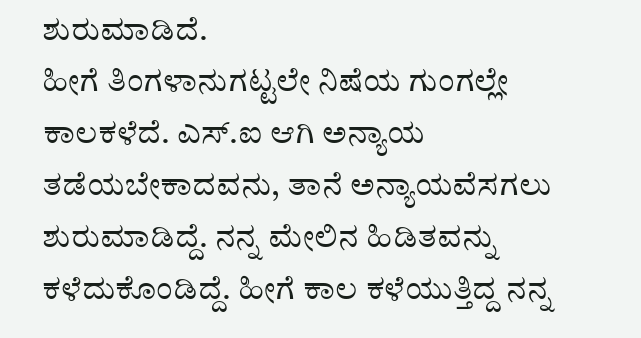ಶುರುಮಾಡಿದೆ.
ಹೀಗೆ ತಿಂಗಳಾನುಗಟ್ಟಲೇ ನಿಷೆಯ ಗುಂಗಲ್ಲೇ ಕಾಲಕಳೆದೆ. ಎಸ್.ಐ ಆಗಿ ಅನ್ಯಾಯ ತಡೆಯಬೇಕಾದವನು, ತಾನೆ ಅನ್ಯಾಯವೆಸಗಲು ಶುರುಮಾಡಿದ್ದೆ. ನನ್ನ ಮೇಲಿನ ಹಿಡಿತವನ್ನು ಕಳೆದುಕೊಂಡಿದ್ದೆ. ಹೀಗೆ ಕಾಲ ಕಳೆಯುತ್ತಿದ್ದ ನನ್ನ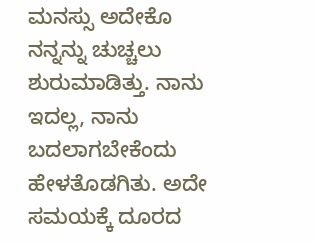ಮನಸ್ಸು ಅದೇಕೊ ನನ್ನನ್ನು ಚುಚ್ಚಲು ಶುರುಮಾಡಿತ್ತು. ನಾನು ಇದಲ್ಲ, ನಾನು ಬದಲಾಗಬೇಕೆಂದು ಹೇಳತೊಡಗಿತು. ಅದೇ ಸಮಯಕ್ಕೆ ದೂರದ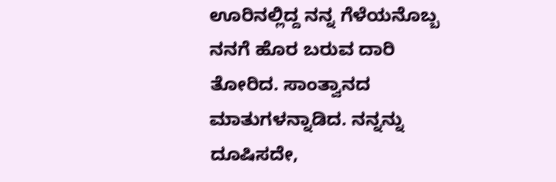ಊರಿನಲ್ಲಿದ್ದ ನನ್ನ ಗೆಳೆಯನೊಬ್ಬ ನನಗೆ ಹೊರ ಬರುವ ದಾರಿ ತೋರಿದ. ಸಾಂತ್ವಾನದ ಮಾತುಗಳನ್ನಾಡಿದ. ನನ್ನನ್ನು ದೂಷಿಸದೇ,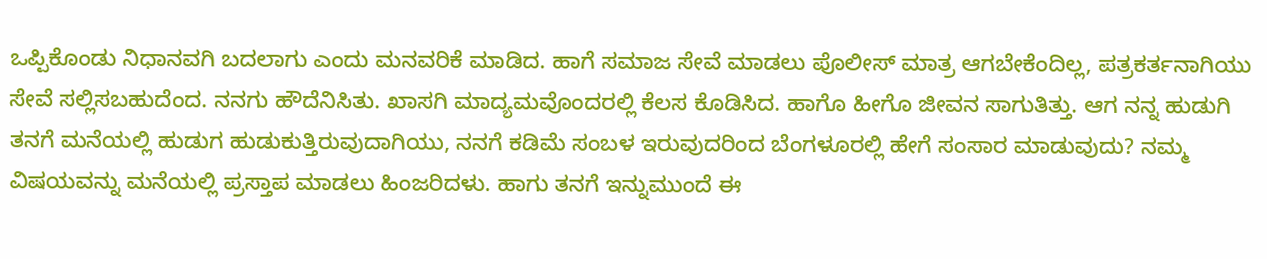ಒಪ್ಪಿಕೊಂಡು ನಿಧಾನವಗಿ ಬದಲಾಗು ಎಂದು ಮನವರಿಕೆ ಮಾಡಿದ. ಹಾಗೆ ಸಮಾಜ ಸೇವೆ ಮಾಡಲು ಪೊಲೀಸ್ ಮಾತ್ರ ಆಗಬೇಕೆಂದಿಲ್ಲ, ಪತ್ರಕರ್ತನಾಗಿಯು ಸೇವೆ ಸಲ್ಲಿಸಬಹುದೆಂದ. ನನಗು ಹೌದೆನಿಸಿತು. ಖಾಸಗಿ ಮಾದ್ಯಮವೊಂದರಲ್ಲಿ ಕೆಲಸ ಕೊಡಿಸಿದ. ಹಾಗೊ ಹೀಗೊ ಜೀವನ ಸಾಗುತಿತ್ತು. ಆಗ ನನ್ನ ಹುಡುಗಿ ತನಗೆ ಮನೆಯಲ್ಲಿ ಹುಡುಗ ಹುಡುಕುತ್ತಿರುವುದಾಗಿಯು, ನನಗೆ ಕಡಿಮೆ ಸಂಬಳ ಇರುವುದರಿಂದ ಬೆಂಗಳೂರಲ್ಲಿ ಹೇಗೆ ಸಂಸಾರ ಮಾಡುವುದು? ನಮ್ಮ ವಿಷಯವನ್ನು ಮನೆಯಲ್ಲಿ ಪ್ರಸ್ತಾಪ ಮಾಡಲು ಹಿಂಜರಿದಳು. ಹಾಗು ತನಗೆ ಇನ್ನುಮುಂದೆ ಈ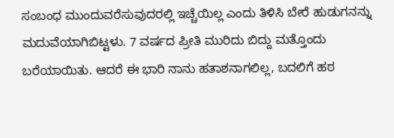ಸಂಬಂಧ ಮುಂದುವರೆಸುವುದರಲ್ಲಿ ಇಚ್ಚೆಯಿಲ್ಲ ಎಂದು ತಿಳಿಸಿ ಬೇರೆ ಹುಡುಗನನ್ನು ಮದುವೆಯಾಗಿಬಿಟ್ಟಳು. 7 ವರ್ಷದ ಪ್ರೀತಿ ಮುರಿದು ಬಿದ್ದು ಮತ್ತೊಂದು ಬರೆಯಾಯಿತು. ಆದರೆ ಈ ಭಾರಿ ನಾನು ಹತಾಶನಾಗಲಿಲ್ಲ, ಬದಲಿಗೆ ಹಠ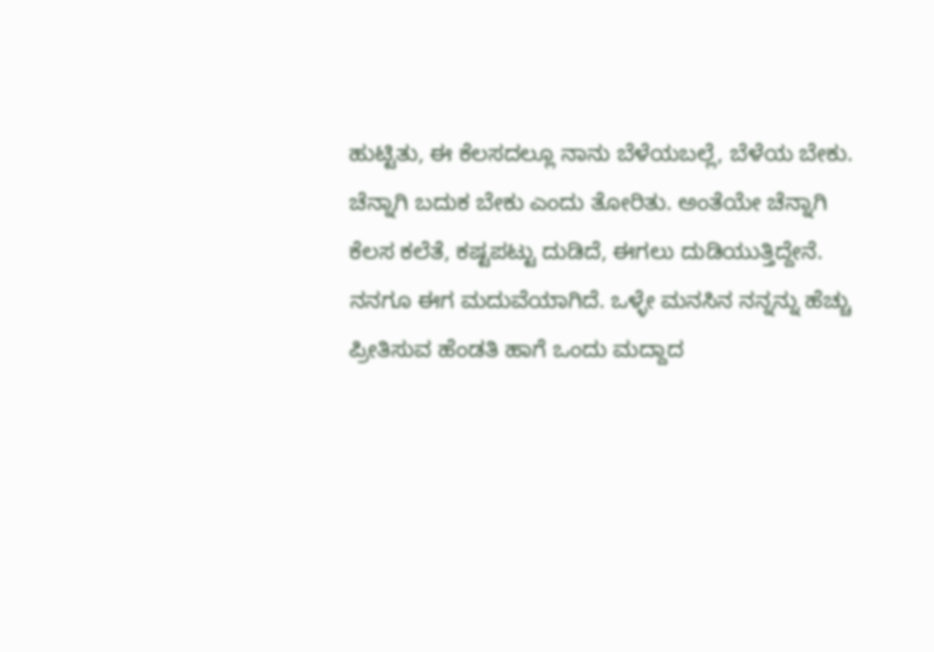ಹುಟ್ಟಿತು, ಈ ಕೆಲಸದಲ್ಲೂ ನಾನು ಬೆಳೆಯಬಲ್ಲೆ, ಬೆಳೆಯ ಬೇಕು. ಚೆನ್ನಾಗಿ ಬದುಕ ಬೇಕು ಎಂದು ತೋರಿತು. ಅಂತೆಯೇ ಚೆನ್ನಾಗಿ ಕೆಲಸ ಕಲೆತೆ, ಕಷ್ಟಪಟ್ಟು ದುಡಿದೆ, ಈಗಲು ದುಡಿಯುತ್ತಿದ್ದೇನೆ. ನನಗೂ ಈಗ ಮದುವೆಯಾಗಿದೆ. ಒಳ್ಳೇ ಮನಸಿನ ನನ್ನನ್ನು ಹೆಚ್ಚು ಪ್ರೀತಿಸುವ ಹೆಂಡತಿ ಹಾಗೆ ಒಂದು ಮದ್ದಾದ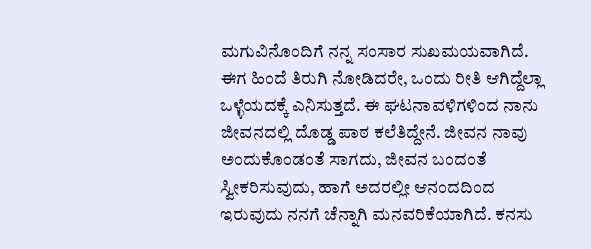ಮಗುವಿನೊಂದಿಗೆ ನನ್ನ ಸಂಸಾರ ಸುಖಮಯವಾಗಿದೆ.
ಈಗ ಹಿಂದೆ ತಿರುಗಿ ನೋಡಿದರೇ, ಒಂದು ರೀತಿ ಆಗಿದ್ದೆಲ್ಲಾ ಒಳ್ಳೆಯದಕ್ಕೆ ಎನಿಸುತ್ತದೆ. ಈ ಘಟನಾವಳಿಗಳಿಂದ ನಾನು ಜೀವನದಲ್ಲಿ ದೊಡ್ಡ ಪಾಠ ಕಲೆತಿದ್ದೇನೆ. ಜೀವನ ನಾವು ಅಂದುಕೊಂಡಂತೆ ಸಾಗದು, ಜೀವನ ಬಂದಂತೆ ಸ್ವೀಕರಿಸುವುದು, ಹಾಗೆ ಅದರಲ್ಲೀ ಆನಂದದಿಂದ ಇರುವುದು ನನಗೆ ಚೆನ್ನಾಗಿ ಮನವರಿಕೆಯಾಗಿದೆ. ಕನಸು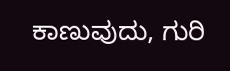ಕಾಣುವುದು, ಗುರಿ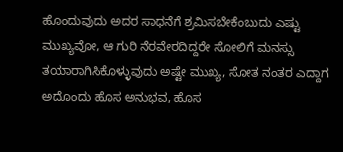ಹೊಂದುವುದು ಅದರ ಸಾಧನೆಗೆ ಶ್ರಮಿಸಬೇಕೆಂಬುದು ಎಷ್ಟು ಮುಖ್ಯವೋ, ಆ ಗುರಿ ನೆರವೇರದಿದ್ದರೇ ಸೋಲಿಗೆ ಮನಸ್ಸು ತಯಾರಾಗಿಸಿಕೊಳ್ಳುವುದು ಅಷ್ಟೇ ಮುಖ್ಯ, ಸೋತ ನಂತರ ಎದ್ದಾಗ ಅದೊಂದು ಹೊಸ ಅನುಭವ, ಹೊಸ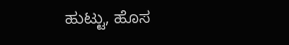ಹುಟ್ಟು, ಹೊಸ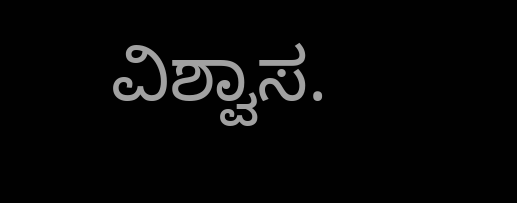ವಿಶ್ವಾಸ.